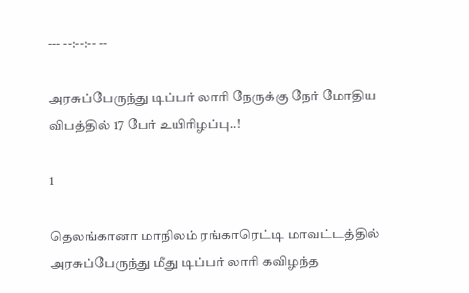--- --:--:-- --

அரசுப்பேருந்து டிப்பர் லாரி நேருக்கு நேர் மோதிய விபத்தில் 17 பேர் உயிரிழப்பு..!

1

தெலங்கானா மாநிலம் ரங்காரெட்டி மாவட்டத்தில் அரசுப்பேருந்து மீது டிப்பர் லாரி கவிழந்த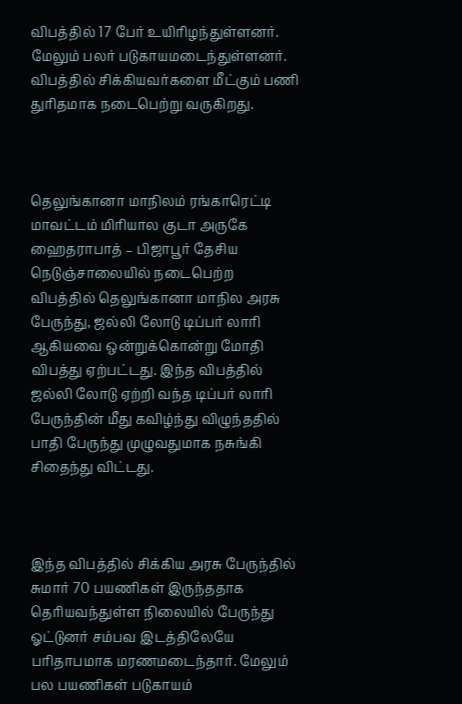விபத்தில் 17 பேர் உயிரிழந்துள்ளனர். மேலும் பலர் படுகாயமடைந்துள்ளனர். விபத்தில் சிக்கியவர்களை மீட்கும் பணி துரிதமாக நடைபெற்று வருகிறது.



தெலுங்கானா மாநிலம் ரங்காரெட்டி மாவட்டம் மிரியால குடா அருகே ஹைதராபாத் – பிஜாபூர் தேசிய நெடுஞ்சாலையில் நடைபெற்ற விபத்தில் தெலுங்கானா மாநில அரசு பேருந்து, ஜல்லி லோடு டிப்பர் லாரி ஆகியவை ஒன்றுக்கொன்று மோதி விபத்து ஏற்பட்டது. இந்த விபத்தில் ஜல்லி லோடு ஏற்றி வந்த டிப்பர் லாரி பேருந்தின் மீது கவிழ்ந்து விழுந்ததில் பாதி பேருந்து முழுவதுமாக நசுங்கி சிதைந்து விட்டது.



இந்த விபத்தில் சிக்கிய அரசு பேருந்தில் சுமார் 70 பயணிகள் இருந்ததாக தெரியவந்துள்ள நிலையில் பேருந்து ஓட்டுனர் சம்பவ இடத்திலேயே பரிதாபமாக மரணமடைந்தார். மேலும் பல பயணிகள் படுகாயம்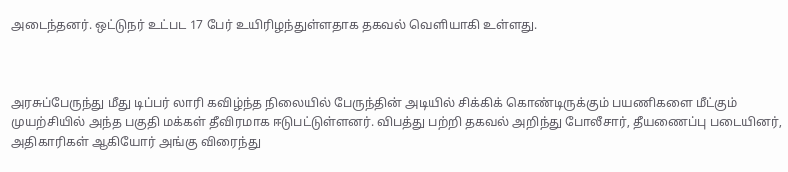அடைந்தனர். ஒட்டுநர் உட்பட 17 பேர் உயிரிழந்துள்ளதாக தகவல் வெளியாகி உள்ளது.



அரசுப்பேருந்து மீது டிப்பர் லாரி கவிழ்ந்த நிலையில் பேருந்தின் அடியில் சிக்கிக் கொண்டிருக்கும் பயணிகளை மீட்கும் முயற்சியில் அந்த பகுதி மக்கள் தீவிரமாக ஈடுபட்டுள்ளனர். விபத்து பற்றி தகவல் அறிந்து போலீசார், தீயணைப்பு படையினர், அதிகாரிகள் ஆகியோர் அங்கு விரைந்து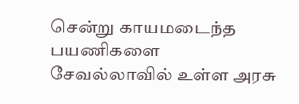சென்று காயமடைந்த பயணிகளை சேவல்லாவில் உள்ள அரசு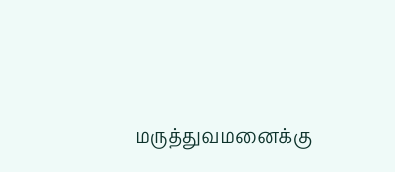மருத்துவமனைக்கு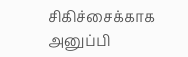சிகிச்சைக்காக அனுப்பி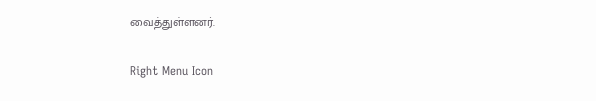வைத்துள்ளனர்.

Right Menu Icon